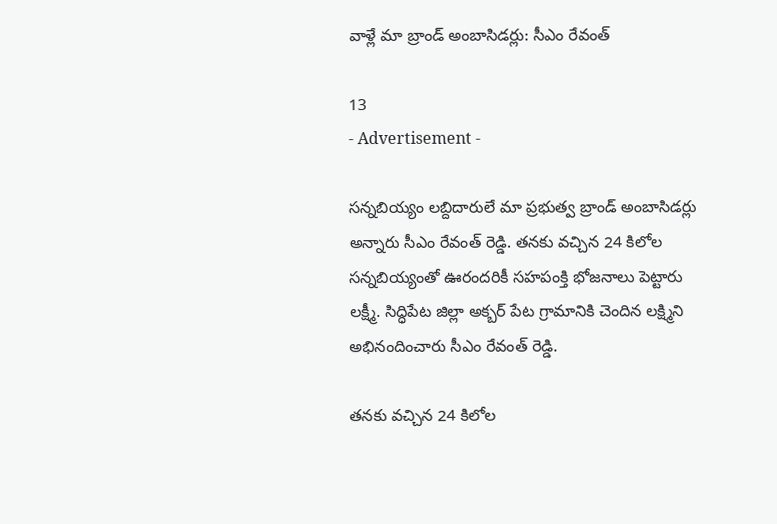వాళ్లే మా బ్రాండ్ అంబాసిడర్లు: సీఎం రేవంత్

13
- Advertisement -

సన్నబియ్యం లబ్దిదారులే మా ప్రభుత్వ బ్రాండ్ అంబాసిడర్లు అన్నారు సీఎం రేవంత్ రెడ్డి. తనకు వచ్చిన 24 కిలోల సన్నబియ్యంతో ఊరందరికీ సహపంక్తి భోజనాలు పెట్టారు లక్ష్మీ. సిద్ధిపేట జిల్లా అక్బర్ పేట గ్రామానికి చెందిన లక్ష్మిని అభినందించారు సీఎం రేవంత్ రెడ్డి.

తనకు వచ్చిన 24 కిలోల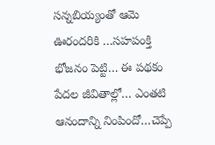సన్నబియ్యంతో ఆమె ఊరందరికి …సహపంక్తి భోజనం పెట్టి… ఈ పథకం పేదల జీవితాల్లో… ఎంతటి ఆనందాన్ని నింపిందో…చెప్పే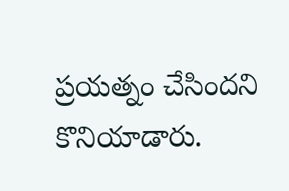ప్రయత్నం చేసిందని కొనియాడారు.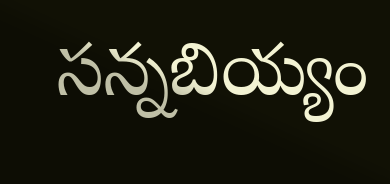సన్నబియ్యం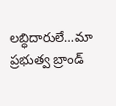లబ్ధిదారులే…మా ప్రభుత్వ బ్రాండ్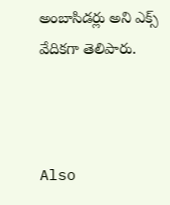అంబాసిడర్లు అని ఎక్స్ వేదికగా తెలిపారు.



Also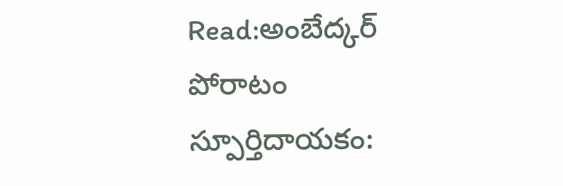Read:అంబేద్కర్ పోరాటం స్పూర్తిదాయకం: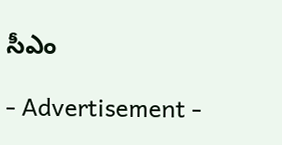సీఎం

- Advertisement -